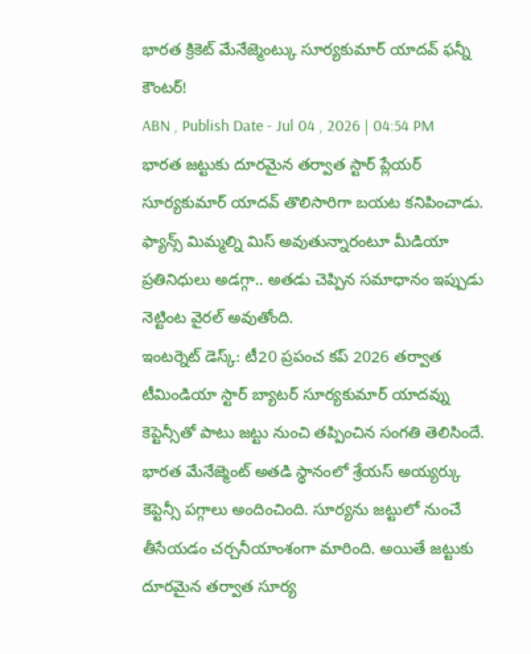భారత క్రికెట్ మేనేజ్మెంట్కు సూర్యకుమార్ యాదవ్ ఫన్నీ కౌంటర్!
ABN , Publish Date - Jul 04 , 2026 | 04:54 PM
భారత జట్టుకు దూరమైన తర్వాత స్టార్ ప్లేయర్ సూర్యకుమార్ యాదవ్ తొలిసారిగా బయట కనిపించాడు. ఫ్యాన్స్ మిమ్మల్ని మిస్ అవుతున్నారంటూ మీడియా ప్రతినిధులు అడగ్గా.. అతడు చెప్పిన సమాధానం ఇప్పుడు నెట్టింట వైరల్ అవుతోంది.
ఇంటర్నెట్ డెస్క్: టీ20 ప్రపంచ కప్ 2026 తర్వాత టీమిండియా స్టార్ బ్యాటర్ సూర్యకుమార్ యాదవ్ను కెప్టెన్సీతో పాటు జట్టు నుంచి తప్పించిన సంగతి తెలిసిందే. భారత మేనేజ్మెంట్ అతడి స్థానంలో శ్రేయస్ అయ్యర్కు కెప్టెన్సీ పగ్గాలు అందించింది. సూర్యను జట్టులో నుంచే తీసేయడం చర్చనీయాంశంగా మారింది. అయితే జట్టుకు దూరమైన తర్వాత సూర్య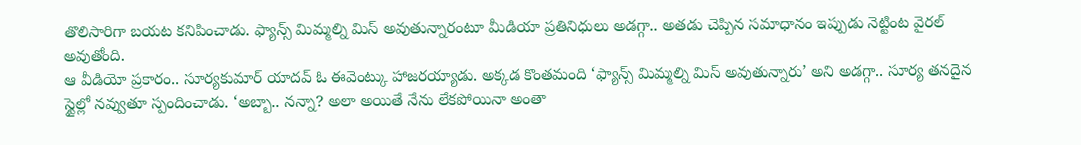తొలిసారిగా బయట కనిపించాడు. ఫ్యాన్స్ మిమ్మల్ని మిస్ అవుతున్నారంటూ మీడియా ప్రతినిధులు అడగ్గా.. అతడు చెప్పిన సమాధానం ఇప్పుడు నెట్టింట వైరల్ అవుతోంది.
ఆ వీడియో ప్రకారం.. సూర్యకుమార్ యాదవ్ ఓ ఈవెంట్కు హాజరయ్యాడు. అక్కడ కొంతమంది ‘ఫ్యాన్స్ మిమ్మల్ని మిస్ అవుతున్నారు’ అని అడగ్గా.. సూర్య తనదైన స్టైల్లో నవ్వుతూ స్పందించాడు. ‘అబ్బా.. నన్నా? అలా అయితే నేను లేకపోయినా అంతా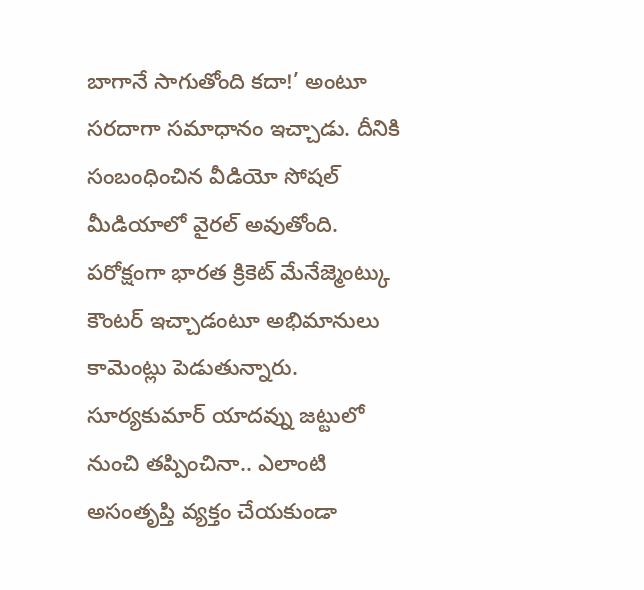బాగానే సాగుతోంది కదా!’ అంటూ సరదాగా సమాధానం ఇచ్చాడు. దీనికి సంబంధించిన వీడియో సోషల్ మీడియాలో వైరల్ అవుతోంది. పరోక్షంగా భారత క్రికెట్ మేనేజ్మెంట్కు కౌంటర్ ఇచ్చాడంటూ అభిమానులు కామెంట్లు పెడుతున్నారు.
సూర్యకుమార్ యాదవ్ను జట్టులో నుంచి తప్పించినా.. ఎలాంటి అసంతృప్తి వ్యక్తం చేయకుండా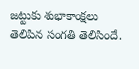జట్టుకు శుభాకాంక్షలు తెలిపిన సంగతి తెలిసిందే.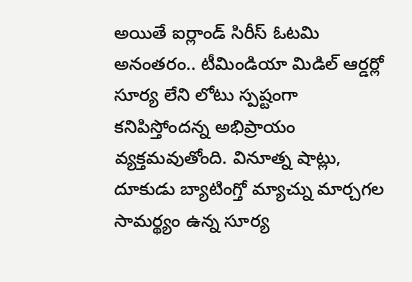అయితే ఐర్లాండ్ సిరీస్ ఓటమి అనంతరం.. టీమిండియా మిడిల్ ఆర్డర్లో సూర్య లేని లోటు స్పష్టంగా కనిపిస్తోందన్న అభిప్రాయం వ్యక్తమవుతోంది. వినూత్న షాట్లు, దూకుడు బ్యాటింగ్తో మ్యాచ్ను మార్చగల సామర్థ్యం ఉన్న సూర్య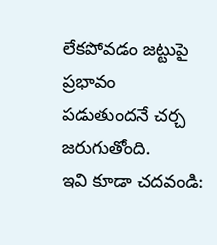లేకపోవడం జట్టుపై ప్రభావం పడుతుందనే చర్చ జరుగుతోంది.
ఇవి కూడా చదవండి: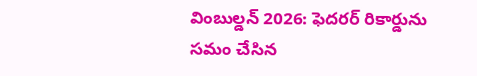వింబుల్డన్ 2026: ఫెదరర్ రికార్డును సమం చేసిన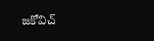జకోవిచ్